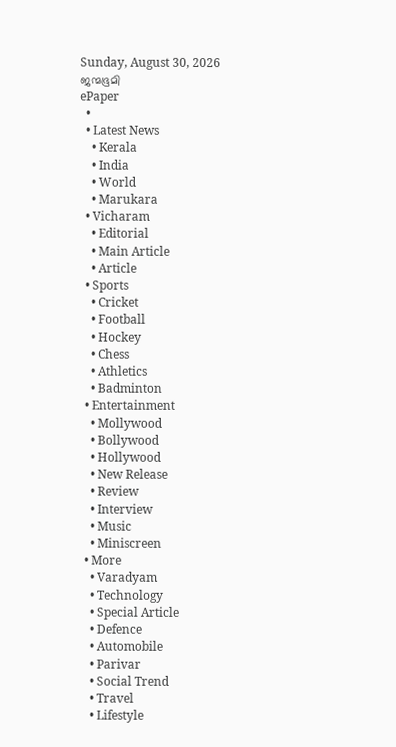Sunday, August 30, 2026
ജന്മഭൂമി
ePaper
  •
  • Latest News
    • Kerala
    • India
    • World
    • Marukara
  • Vicharam
    • Editorial
    • Main Article
    • Article
  • Sports
    • Cricket
    • Football
    • Hockey
    • Chess
    • Athletics
    • Badminton
  • Entertainment
    • Mollywood
    • Bollywood
    • Hollywood
    • New Release
    • Review
    • Interview
    • Music
    • Miniscreen
  • More
    • Varadyam
    • Technology
    • Special Article
    • Defence
    • Automobile
    • Parivar
    • Social Trend
    • Travel
    • Lifestyle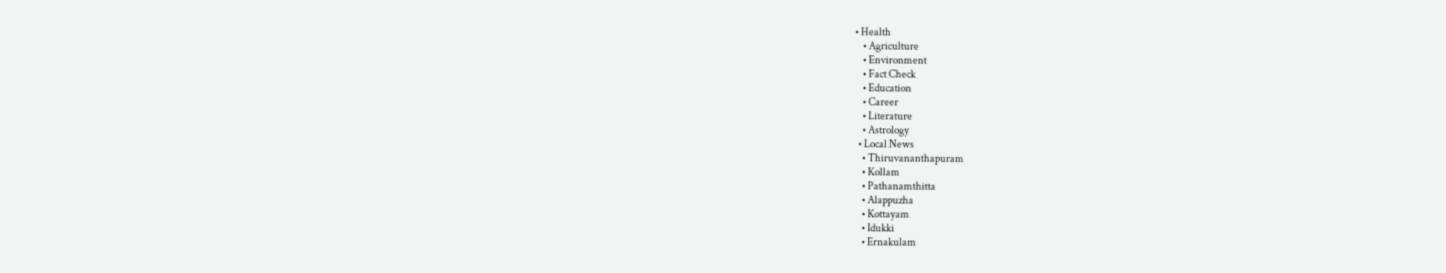• Health
    • Agriculture
    • Environment
    • Fact Check
    • Education
    • Career
    • Literature
    • Astrology
  • Local News
    • Thiruvananthapuram
    • Kollam
    • Pathanamthitta
    • Alappuzha
    • Kottayam
    • Idukki
    • Ernakulam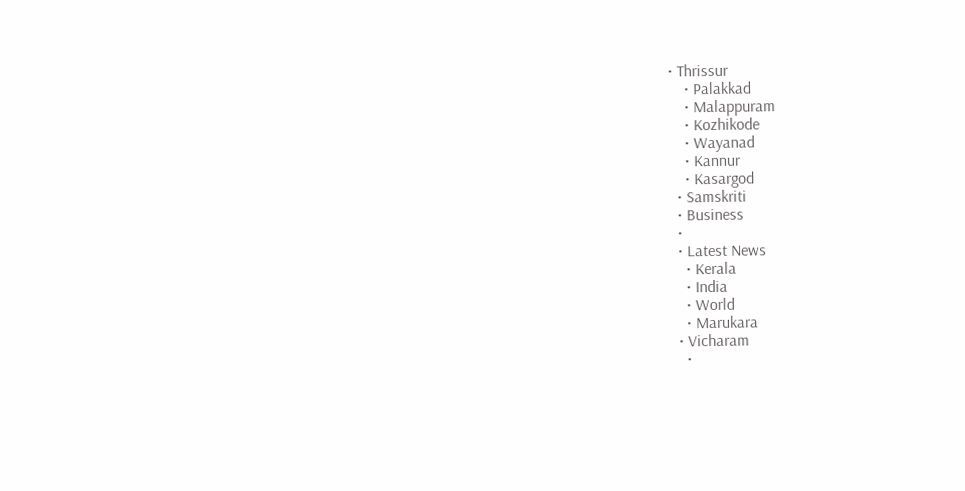• Thrissur
    • Palakkad
    • Malappuram
    • Kozhikode
    • Wayanad
    • Kannur
    • Kasargod
  • Samskriti
  • Business
  •
  • Latest News
    • Kerala
    • India
    • World
    • Marukara
  • Vicharam
    •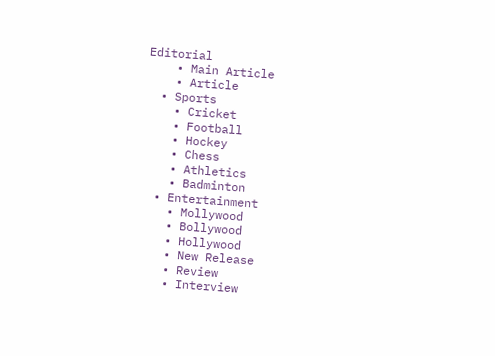Editorial
    • Main Article
    • Article
  • Sports
    • Cricket
    • Football
    • Hockey
    • Chess
    • Athletics
    • Badminton
  • Entertainment
    • Mollywood
    • Bollywood
    • Hollywood
    • New Release
    • Review
    • Interview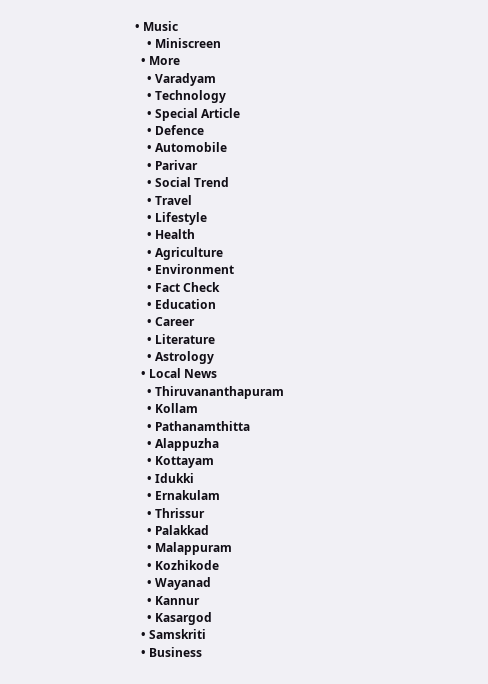• Music
    • Miniscreen
  • More
    • Varadyam
    • Technology
    • Special Article
    • Defence
    • Automobile
    • Parivar
    • Social Trend
    • Travel
    • Lifestyle
    • Health
    • Agriculture
    • Environment
    • Fact Check
    • Education
    • Career
    • Literature
    • Astrology
  • Local News
    • Thiruvananthapuram
    • Kollam
    • Pathanamthitta
    • Alappuzha
    • Kottayam
    • Idukki
    • Ernakulam
    • Thrissur
    • Palakkad
    • Malappuram
    • Kozhikode
    • Wayanad
    • Kannur
    • Kasargod
  • Samskriti
  • Business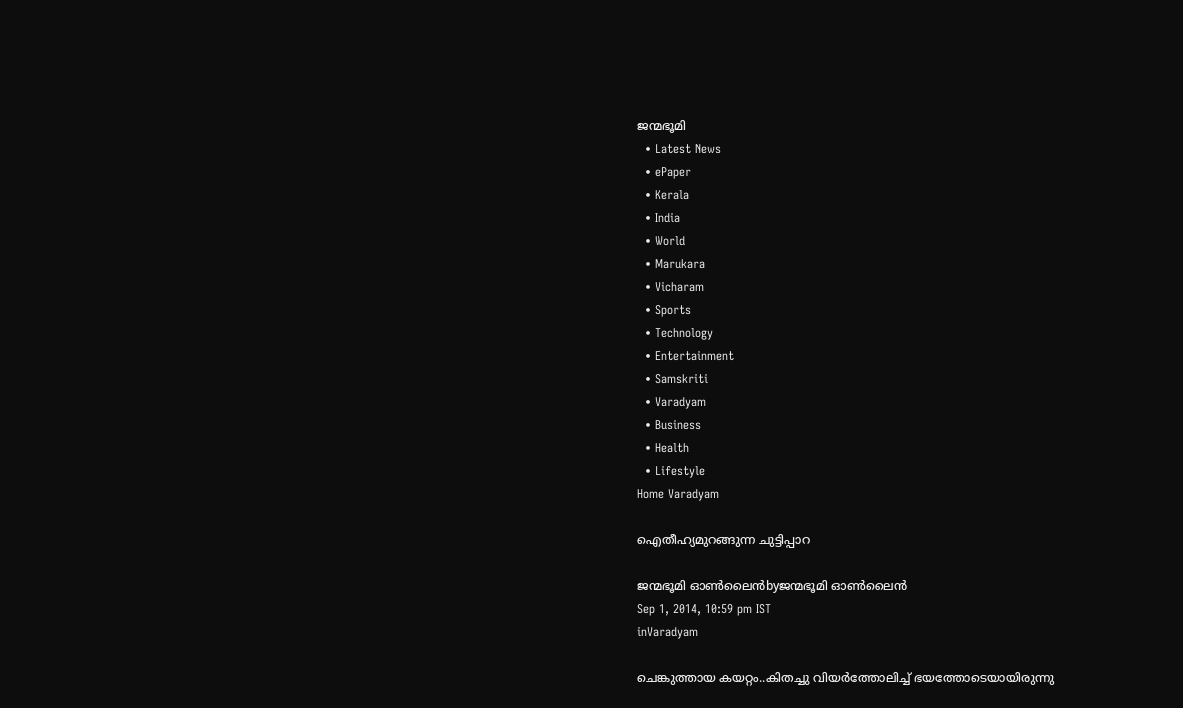ജന്മഭൂമി
  • Latest News
  • ePaper
  • Kerala
  • India
  • World
  • Marukara
  • Vicharam
  • Sports
  • Technology
  • Entertainment
  • Samskriti
  • Varadyam
  • Business
  • Health
  • Lifestyle
Home Varadyam

ഐതീഹ്യമുറങ്ങുന്ന ചുട്ടിപ്പാറ

ജന്മഭൂമി ഓണ്‍ലൈന്‍byജന്മഭൂമി ഓണ്‍ലൈന്‍
Sep 1, 2014, 10:59 pm IST
inVaradyam

ചെങ്കുത്തായ കയറ്റം..കിതച്ചു വിയര്‍ത്തോലിച്ച് ഭയത്തോടെയായിരുന്നു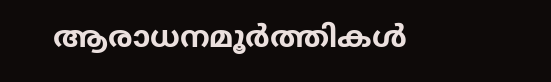ആരാധനമൂര്‍ത്തികള്‍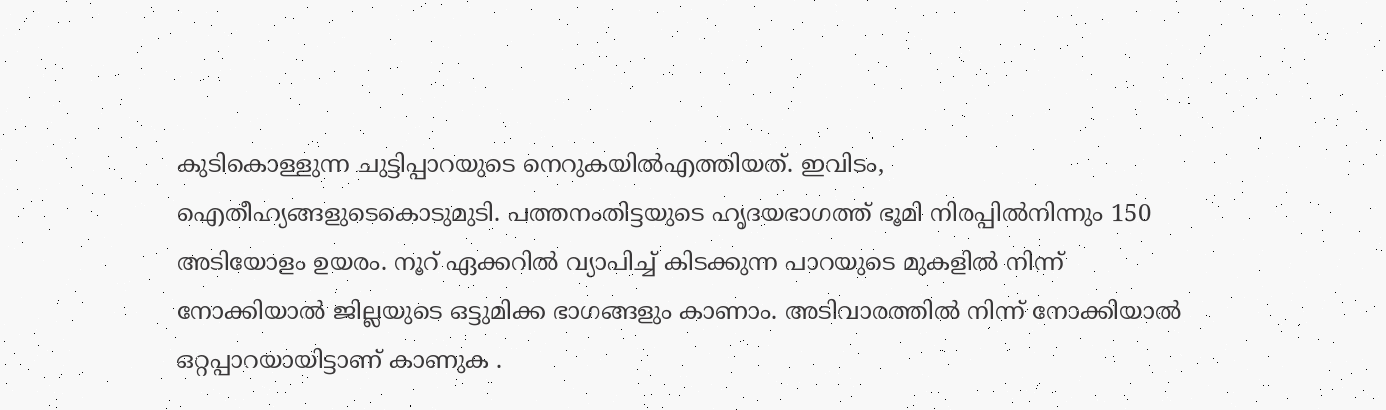കുടികൊള്ളുന്ന ചുട്ടിപ്പാറയുടെ നെറുകയില്‍എത്തിയത്. ഇവിടം, ഐതീഹ്യങ്ങളുടെകൊടുമുടി. പത്തനംതിട്ടയുടെ ഹൃദയഭാഗത്ത് ഭൂമി നിരപ്പില്‍നിന്നും 150 അടിയോളം ഉയരം. നൂറ് ഏക്കറില്‍ വ്യാപിച്ച് കിടക്കുന്ന പാറയുടെ മുകളില്‍ നിന്ന് നോക്കിയാല്‍ ജില്ലയുടെ ഒട്ടുമിക്ക ഭാഗങ്ങളും കാണാം. അടിവാരത്തില്‍ നിന്ന് നോക്കിയാല്‍ ഒറ്റപ്പാറയായിട്ടാണ് കാണുക .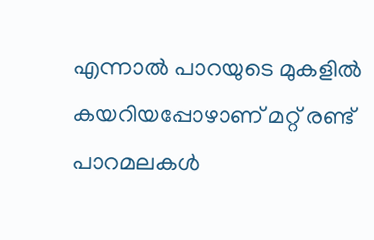എന്നാല്‍ പാറയുടെ മുകളില്‍ കയറിയപ്പോഴാണ് മറ്റ് രണ്ട് പാറമലകള്‍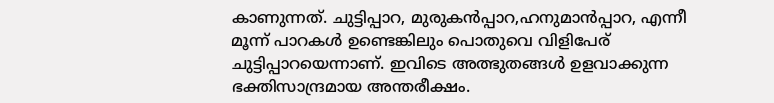കാണുന്നത്. ചുട്ടിപ്പാറ, മുരുകന്‍പ്പാറ,ഹനുമാന്‍പ്പാറ, എന്നീ മൂന്ന് പാറകള്‍ ഉണ്ടെങ്കിലും പൊതുവെ വിളിപേര് ചുട്ടിപ്പാറയെന്നാണ്. ഇവിടെ അത്ഭുതങ്ങള്‍ ഉളവാക്കുന്ന ഭക്തിസാന്ദ്രമായ അന്തരീക്ഷം.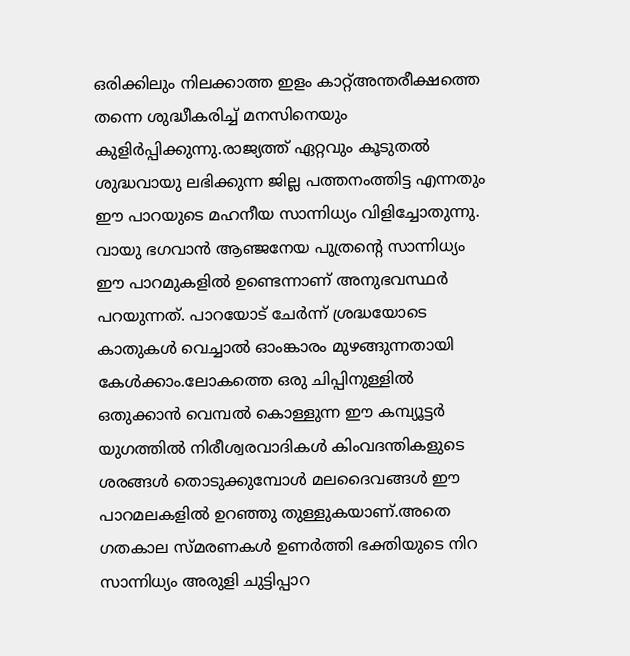ഒരിക്കിലും നിലക്കാത്ത ഇളം കാറ്റ്അന്തരീക്ഷത്തെ തന്നെ ശുദ്ധീകരിച്ച് മനസിനെയും കുളിര്‍പ്പിക്കുന്നു.രാജ്യത്ത് ഏറ്റവും കൂടുതല്‍ ശുദ്ധവായു ലഭിക്കുന്ന ജില്ല പത്തനംത്തിട്ട എന്നതും ഈ പാറയുടെ മഹനീയ സാന്നിധ്യം വിളിച്ചോതുന്നു. വായു ഭഗവാന്‍ ആഞ്ജനേയ പുത്രന്റെ സാന്നിധ്യം ഈ പാറമുകളില്‍ ഉണ്ടെന്നാണ് അനുഭവസ്ഥര്‍ പറയുന്നത്. പാറയോട് ചേര്‍ന്ന് ശ്രദ്ധയോടെ കാതുകള്‍ വെച്ചാല്‍ ഓംങ്കാരം മുഴങ്ങുന്നതായി കേള്‍ക്കാം.ലോകത്തെ ഒരു ചിപ്പിനുള്ളില്‍ ഒതുക്കാന്‍ വെമ്പല്‍ കൊള്ളുന്ന ഈ കമ്പ്യൂട്ടര്‍ യുഗത്തില്‍ നിരീശ്വരവാദികള്‍ കിംവദന്തികളുടെ ശരങ്ങള്‍ തൊടുക്കുമ്പോള്‍ മലദൈവങ്ങള്‍ ഈ പാറമലകളില്‍ ഉറഞ്ഞു തുള്ളുകയാണ്.അതെ ഗതകാല സ്മരണകള്‍ ഉണര്‍ത്തി ഭക്തിയുടെ നിറ സാന്നിധ്യം അരുളി ചുട്ടിപ്പാറ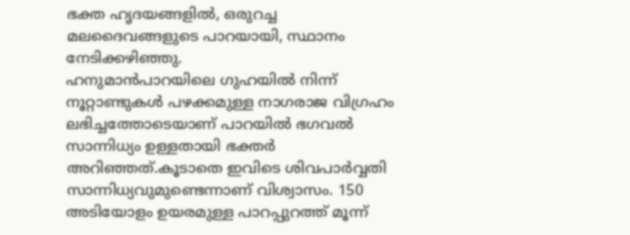ഭക്ത ഹൃദയങ്ങളില്‍, ഒരുറച്ച മലദൈവങ്ങളുടെ പാറയായി, സ്ഥാനം നേടിക്കഴിഞ്ഞു.
ഹനുമാന്‍പാറയിലെ ഗുഹയില്‍ നിന്ന് നൂറ്റാണ്ടുകള്‍ പഴക്കമുള്ള നാഗരാജ വിഗ്രഹം ലഭിച്ചത്തോടെയാണ് പാറയില്‍ ഭഗവല്‍ സാന്നിധ്യം ഉള്ളതായി ഭക്തര്‍ അറിഞ്ഞത്.കൂടാതെ ഇവിടെ ശിവപാര്‍വ്വതി സാന്നിധ്യവുമുണ്ടെന്നാണ് വിശ്വാസം. 150 അടിയോളം ഉയരമുള്ള പാറപ്പുറത്ത് മൂന്ന്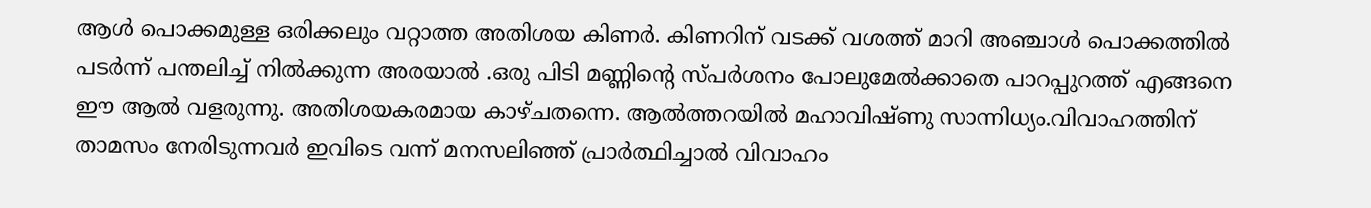ആള്‍ പൊക്കമുള്ള ഒരിക്കലും വറ്റാത്ത അതിശയ കിണര്‍. കിണറിന് വടക്ക് വശത്ത് മാറി അഞ്ചാള്‍ പൊക്കത്തില്‍ പടര്‍ന്ന് പന്തലിച്ച് നില്‍ക്കുന്ന അരയാല്‍ .ഒരു പിടി മണ്ണിന്റെ സ്പര്‍ശനം പോലുമേല്‍ക്കാതെ പാറപ്പുറത്ത് എങ്ങനെ ഈ ആല്‍ വളരുന്നു. അതിശയകരമായ കാഴ്ചതന്നെ. ആല്‍ത്തറയില്‍ മഹാവിഷ്ണു സാന്നിധ്യം.വിവാഹത്തിന് താമസം നേരിടുന്നവര്‍ ഇവിടെ വന്ന് മനസലിഞ്ഞ് പ്രാര്‍ത്ഥിച്ചാല്‍ വിവാഹം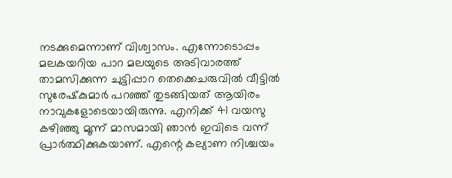നടക്കുമെന്നാണ് വിശ്വാസം. എന്നോടൊപ്പം മലകയറിയ പാറ മലയുടെ അടിവാരത്ത് താമസിക്കുന്ന ചുട്ടിപ്പാറ തെക്കെചരുവില്‍ വീട്ടില്‍ സുരേഷ്‌കുമാര്‍ പറഞ്ഞ് തുടങ്ങിയത് ആയിരം നാവുകളോടെയായിരുന്നു. എനിക്ക് 41 വയസു കഴിഞ്ഞു മൂന്ന് മാസമായി ഞാന്‍ ഇവിടെ വന്ന് പ്രാര്‍ത്ഥിക്കുകയാണ്. എന്റെ കല്യാണ നിശ്ചയം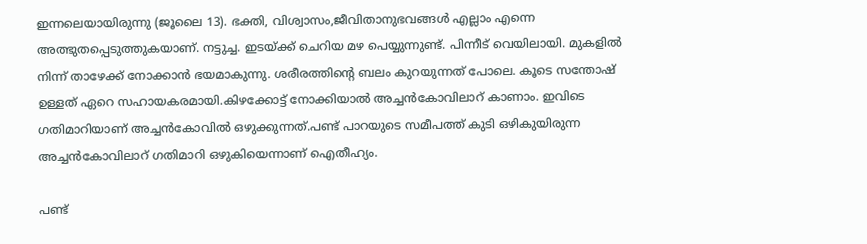ഇന്നലെയായിരുന്നു (ജൂലൈ 13). ഭക്തി, വിശ്വാസം,ജീവിതാനുഭവങ്ങള്‍ എല്ലാം എന്നെ അത്ഭുതപ്പെടുത്തുകയാണ്. നട്ടുച്ച. ഇടയ്‌ക്ക് ചെറിയ മഴ പെയ്യുന്നുണ്ട്. പിന്നീട് വെയിലായി. മുകളില്‍ നിന്ന് താഴേക്ക് നോക്കാന്‍ ഭയമാകുന്നു. ശരീരത്തിന്റെ ബലം കുറയുന്നത് പോലെ. കൂടെ സന്തോഷ് ഉള്ളത് ഏറെ സഹായകരമായി.കിഴക്കോട്ട് നോക്കിയാല്‍ അച്ചന്‍കോവിലാറ് കാണാം. ഇവിടെ ഗതിമാറിയാണ് അച്ചന്‍കോവില്‍ ഒഴുക്കുന്നത്.പണ്ട് പാറയുടെ സമീപത്ത് കുടി ഒഴികുയിരുന്ന അച്ചന്‍കോവിലാറ് ഗതിമാറി ഒഴുകിയെന്നാണ് ഐതീഹ്യം.

പണ്ട്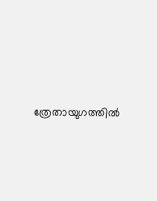ത്രേതായുഗത്തില്‍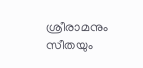ശ്രീരാമനും സീതയും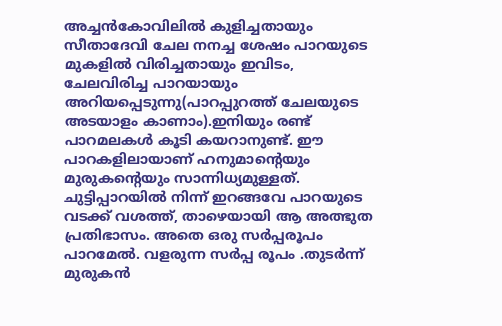അച്ചന്‍കോവിലില്‍ കുളിച്ചതായും സീതാദേവി ചേല നനച്ച ശേഷം പാറയുടെ മുകളില്‍ വിരിച്ചതായും ഇവിടം, ചേലവിരിച്ച പാറയായും അറിയപ്പെടുന്നു(പാറപ്പുറത്ത് ചേലയുടെ അടയാളം കാണാം).ഇനിയും രണ്ട് പാറമലകള്‍ കൂടി കയറാനുണ്ട്. ഈ പാറകളിലായാണ് ഹനുമാന്റെയും മുരുകന്റെയും സാന്നിധ്യമുള്ളത്. ചുട്ടിപ്പാറയില്‍ നിന്ന് ഇറങ്ങവേ പാറയുടെ വടക്ക് വശത്ത്, താഴെയായി ആ അത്ഭുത പ്രതിഭാസം. അതെ ഒരു സര്‍പ്പരൂപം പാറമേല്‍. വളരുന്ന സര്‍പ്പ രൂപം .തുടര്‍ന്ന് മുരുകന്‍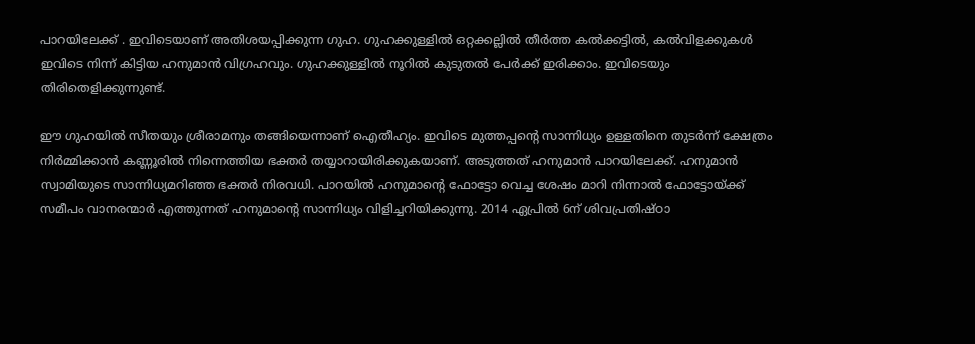പാറയിലേക്ക് . ഇവിടെയാണ് അതിശയപ്പിക്കുന്ന ഗുഹ. ഗുഹക്കുള്ളില്‍ ഒറ്റക്കല്ലില്‍ തീര്‍ത്ത കല്‍ക്കട്ടില്‍, കല്‍വിളക്കുകള്‍ ഇവിടെ നിന്ന് കിട്ടിയ ഹനുമാന്‍ വിഗ്രഹവും. ഗുഹക്കുള്ളില്‍ നൂറില്‍ കുടുതല്‍ പേര്‍ക്ക് ഇരിക്കാം. ഇവിടെയും തിരിതെളിക്കുന്നുണ്ട്.

ഈ ഗുഹയില്‍ സീതയും ശ്രീരാമനും തങ്ങിയെന്നാണ് ഐതീഹ്യം. ഇവിടെ മുത്തപ്പന്റെ സാന്നിധ്യം ഉള്ളതിനെ തുടര്‍ന്ന് ക്ഷേത്രം നിര്‍മ്മിക്കാന്‍ കണ്ണൂരില്‍ നിന്നെത്തിയ ഭക്തര്‍ തയ്യാറായിരിക്കുകയാണ്. അടുത്തത് ഹനുമാന്‍ പാറയിലേക്ക്. ഹനുമാന്‍ സ്വാമിയുടെ സാന്നിധ്യമറിഞ്ഞ ഭക്തര്‍ നിരവധി. പാറയില്‍ ഹനുമാന്റെ ഫോട്ടോ വെച്ച ശേഷം മാറി നിന്നാല്‍ ഫോട്ടോയ്‌ക്ക് സമീപം വാനരന്മാര്‍ എത്തുന്നത് ഹനുമാന്റെ സാന്നിധ്യം വിളിച്ചറിയിക്കുന്നു. 2014 ഏപ്രില്‍ 6ന് ശിവപ്രതിഷ്ഠാ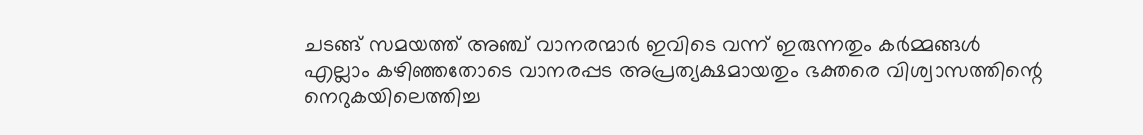ചടങ്ങ് സമയത്ത് അഞ്ച് വാനരന്മാര്‍ ഇവിടെ വന്ന് ഇരുന്നതും കര്‍മ്മങ്ങള്‍ എല്ലാം കഴിഞ്ഞതോടെ വാനരപ്പട അപ്രത്യക്ഷമായതും ഭക്തരെ വിശ്വാസത്തിന്റെ നെറുകയിലെത്തിച്ച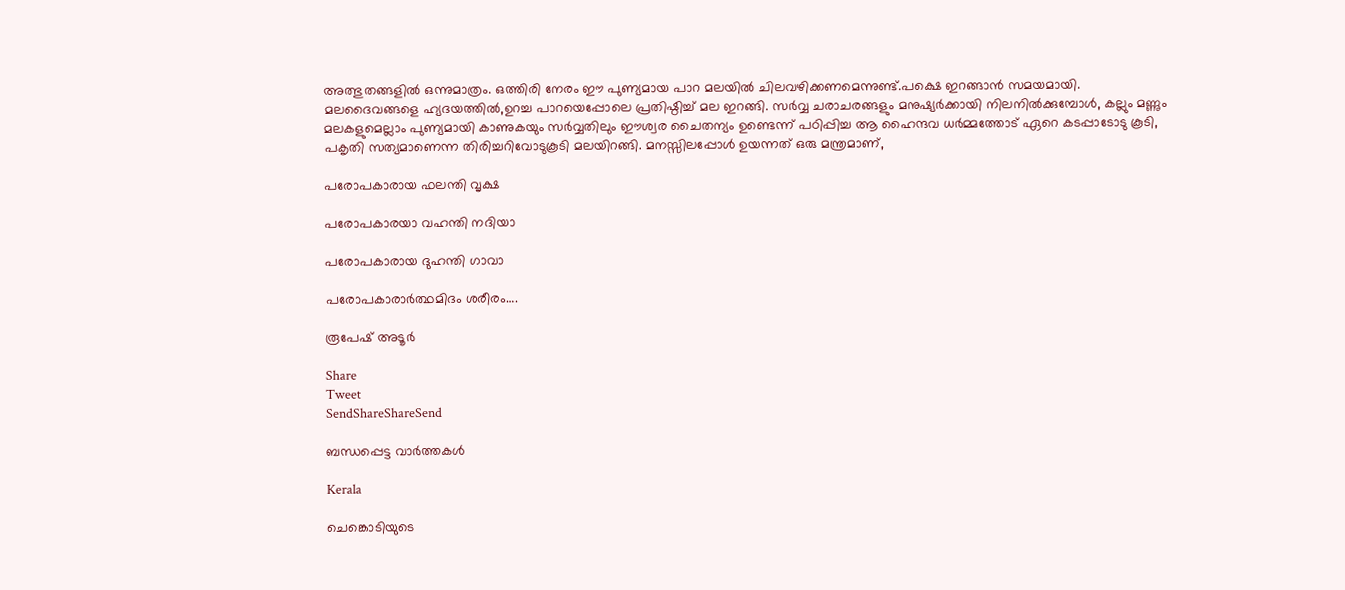അത്ഭുതങ്ങളില്‍ ഒന്നുമാത്രം. ഒത്തിരി നേരം ഈ പുണ്യമായ പാറ മലയില്‍ ചിലവഴിക്കണമെന്നുണ്ട്.പക്ഷെ ഇറങ്ങാന്‍ സമയമായി. മലദൈവങ്ങളെ ഹ്യദയത്തില്‍,ഉറച്ച പാറയെപ്പോലെ പ്രതിഷ്ഠിച്ച് മല ഇറങ്ങി. സര്‍വ്വ ചരാചരങ്ങളും മനുഷ്യര്‍ക്കായി നിലനില്‍ക്കുമ്പോള്‍, കല്ലും മണ്ണും മലകളുമെല്ലാം പുണ്യമായി കാണുകയും സര്‍വ്വതിലും ഈശ്വര ചൈതന്യം ഉണ്ടെന്ന് പഠിപ്പിച്ച ആ ഹൈന്ദവ ധര്‍മ്മത്തോട് ഏറെ കടപ്പാടോടു കൂടി, പകൃതി സത്യമാണെന്ന തിരിച്ചറിവോടുകൂടി മലയിറങ്ങി. മനസ്സിലപ്പോള്‍ ഉയന്നത് ഒരു മന്ത്രമാണ്,

പരോപകാരായ ഫലന്തി വൃക്ഷ

പരോപകാരയാ വഹന്തി നദിയാ

പരോപകാരായ ദുഹന്തി ഗാവാ

പരോപകാരാര്‍ത്ഥമിദം ശരീരം….

രൂപേഷ് അടൂര്‍

Share
Tweet
SendShareShareSend

ബന്ധപ്പെട്ട വാര്‍ത്തകള്‍

Kerala

ചെങ്കൊടിയുടെ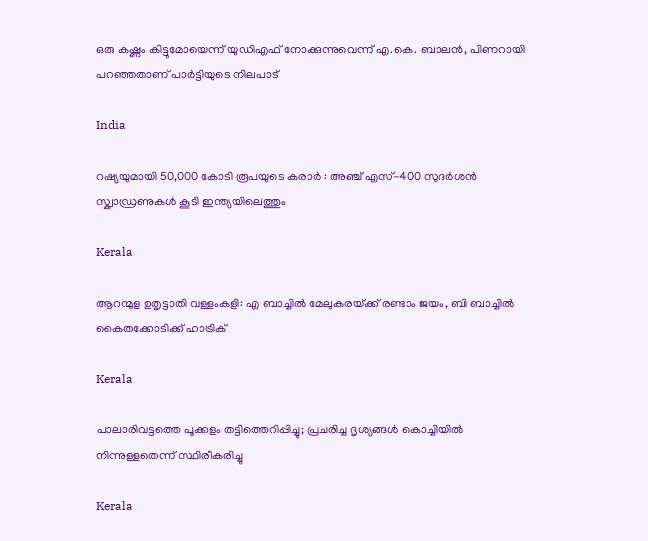ഒരു കഷ്ണം കിട്ടുമോയെന്ന് യുഡിഎഫ് നോക്കുന്നുവെന്ന് എ.കെ. ബാലന്‍, പിണറായി പറഞ്ഞതാണ് പാര്‍ട്ടിയുടെ നിലപാട്

India

റഷ്യയുമായി 50,000 കോടി രൂപയുടെ കരാർ : അഞ്ച് എസ്-400 സുദർശൻ സ്ക്വാഡ്രണുകൾ കൂടി ഇന്ത്യയിലെത്തും

Kerala

ആറന്മുള ഉതൃട്ടാതി വള്ളംകളി: എ ബാച്ചില്‍ മേലുകരയ്‌ക്ക് രണ്ടാം ജയം, ബി ബാച്ചില്‍ കൈതക്കോടിക്ക് ഹാട്രിക്

Kerala

പാലാരിവട്ടത്തെ പൂക്കളം തട്ടിത്തെറിപ്പിച്ചു; പ്രചരിച്ച ദൃശ്യങ്ങൾ കൊച്ചിയിൽ നിന്നുള്ളതെന്ന് സ്ഥിരീകരിച്ചു

Kerala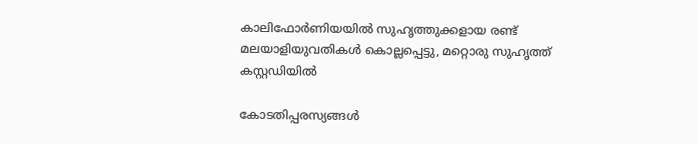കാലിഫോര്‍ണിയയില്‍ സുഹൃത്തുക്കളായ രണ്ട് മലയാളിയുവതികള്‍ കൊല്ലപ്പെട്ടു, മറ്റൊരു സുഹൃത്ത് കസ്റ്റഡിയില്‍

കോടതിപ്പരസ്യങ്ങള്‍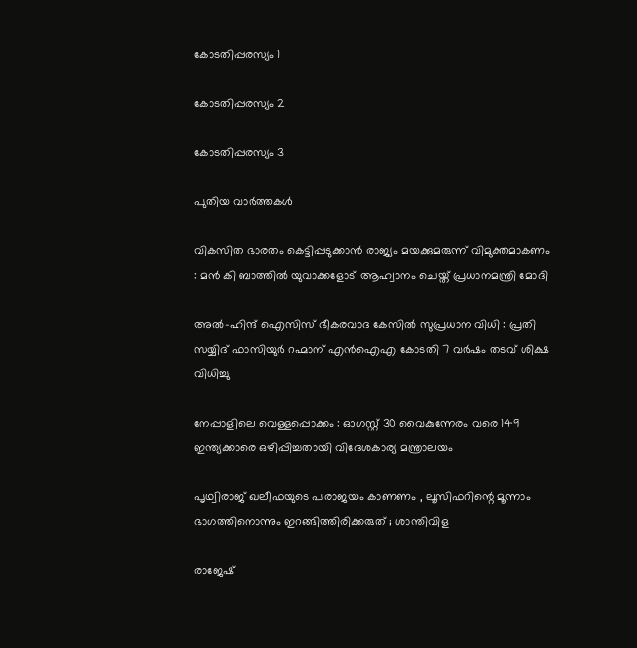കോടതിപ്പരസ്യം 1

കോടതിപ്പരസ്യം 2

കോടതിപ്പരസ്യം 3

പുതിയ വാര്‍ത്തകള്‍

വികസിത ഭാരതം കെട്ടിപ്പടുക്കാൻ രാജ്യം മയക്കുമരുന്ന് വിമുക്തമാകണം : മൻ കി ബാത്തിൽ യുവാക്കളോട് ആഹ്വാനം ചെയ്ത് പ്രധാനമന്ത്രി മോദി

അൽ-ഹിന്ദ് ഐസിസ് ഭീകരവാദ കേസിൽ സുപ്രധാന വിധി : പ്രതി സയ്യിദ് ഫാസിയുർ റഹ്മാന് എൻഐഎ കോടതി 7 വർഷം തടവ് ശിക്ഷ വിധിച്ചു

നേപ്പാളിലെ വെള്ളപ്പൊക്കം : ഓഗസ്റ്റ് 30 വൈകുന്നേരം വരെ 149 ഇന്ത്യക്കാരെ ഒഴിപ്പിച്ചതായി വിദേശകാര്യ മന്ത്രാലയം

പൃഥ്വിരാജ് ഖലീഫയുടെ പരാജയം കാണണം , ലൂസിഫറിന്റെ മൂന്നാം ഭാഗത്തിനൊന്നും ഇറങ്ങിത്തിരിക്കരുത് ; ശാന്തിവിള

രാജേഷ്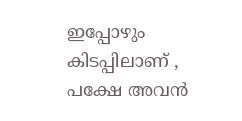ഇപ്പോഴും കിടപ്പിലാണ് , പക്ഷേ അവൻ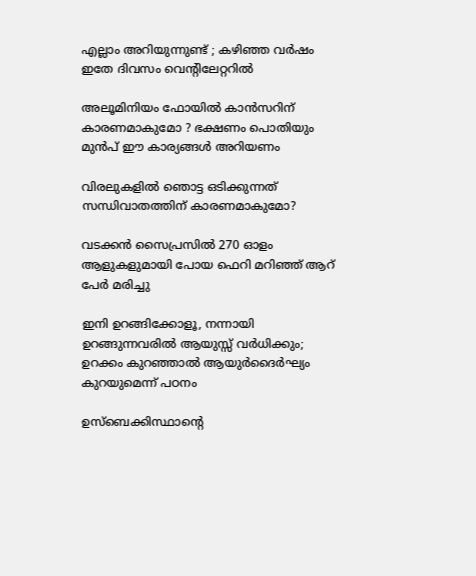എല്ലാം അറിയുന്നുണ്ട് ; കഴിഞ്ഞ വർഷം ഇതേ ദിവസം വെന്റിലേറ്ററിൽ

അലൂമിനിയം ഫോയിൽ കാൻസറിന് കാരണമാകുമോ ? ഭക്ഷണം പൊതിയും മുൻപ് ഈ കാര്യങ്ങൾ അറിയണം

വിരലുകളിൽ ഞൊട്ട ഒടിക്കുന്നത് സന്ധിവാതത്തിന് കാരണമാകുമോ?

വടക്കൻ സൈപ്രസിൽ 270 ഓളം ആളുകളുമായി പോയ ഫെറി മറിഞ്ഞ് ആറ് പേർ മരിച്ചു

ഇനി ഉറങ്ങിക്കോളൂ, നന്നായി ഉറങ്ങുന്നവരിൽ ആയുസ്സ് വർധിക്കും; ഉറക്കം കുറഞ്ഞാൽ ആയുർദൈർഘ്യം കുറയുമെന്ന് പഠനം

ഉസ്‌ബെക്കിസ്ഥാന്റെ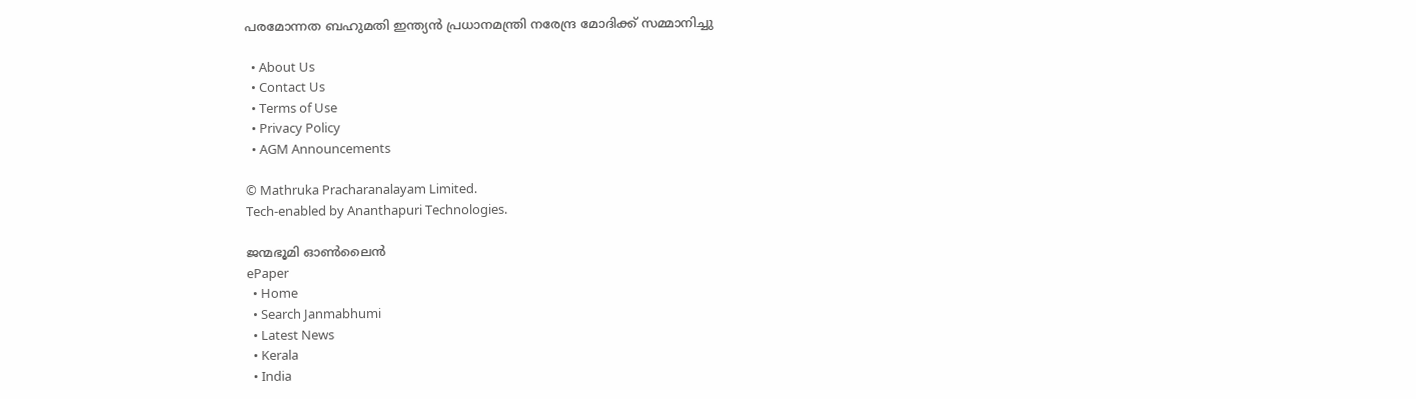പരമോന്നത ബഹുമതി ഇന്ത്യൻ പ്രധാനമന്ത്രി നരേന്ദ്ര മോദിക്ക് സമ്മാനിച്ചു

  • About Us
  • Contact Us
  • Terms of Use
  • Privacy Policy
  • AGM Announcements

© Mathruka Pracharanalayam Limited.
Tech-enabled by Ananthapuri Technologies.

ജന്മഭൂമി ഓണ്‍ലൈന്‍
ePaper
  • Home
  • Search Janmabhumi
  • Latest News
  • Kerala
  • India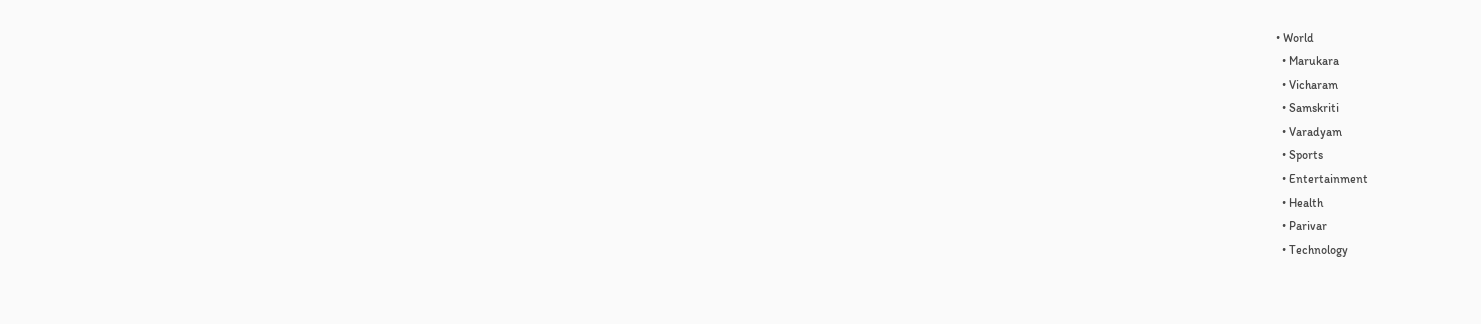• World
  • Marukara
  • Vicharam
  • Samskriti
  • Varadyam
  • Sports
  • Entertainment
  • Health
  • Parivar
  • Technology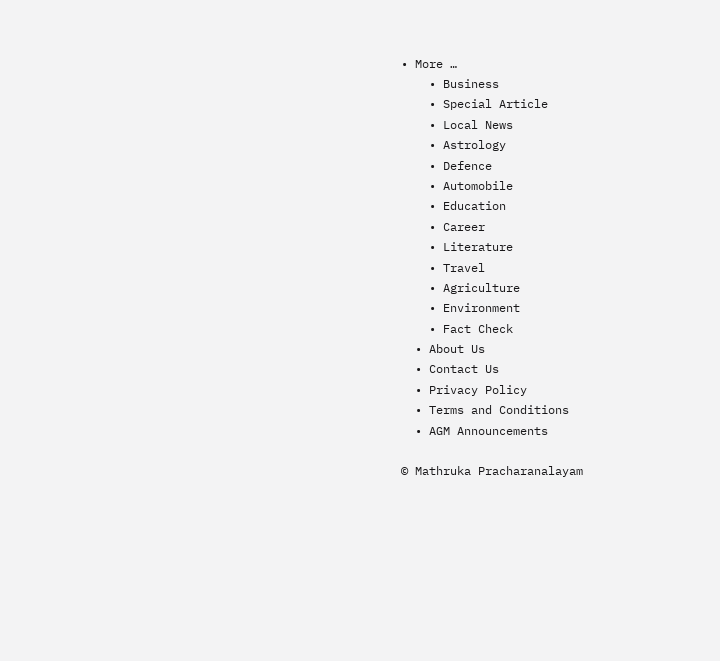• More …
    • Business
    • Special Article
    • Local News
    • Astrology
    • Defence
    • Automobile
    • Education
    • Career
    • Literature
    • Travel
    • Agriculture
    • Environment
    • Fact Check
  • About Us
  • Contact Us
  • Privacy Policy
  • Terms and Conditions
  • AGM Announcements

© Mathruka Pracharanalayam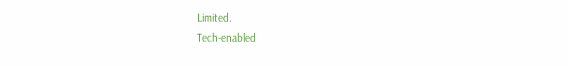Limited.
Tech-enabled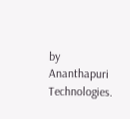by Ananthapuri Technologies.